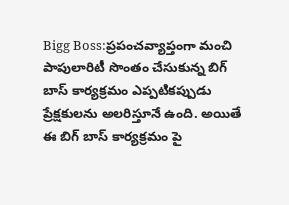Bigg Boss:ప్రపంచవ్యాప్తంగా మంచి పాపులారిటీ సొంతం చేసుకున్న బిగ్ బాస్ కార్యక్రమం ఎప్పటికప్పుడు ప్రేక్షకులను అలరిస్తూనే ఉంది. అయితే ఈ బిగ్ బాస్ కార్యక్రమం పై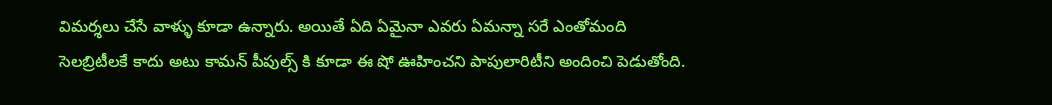విమర్శలు చేసే వాళ్ళు కూడా ఉన్నారు. అయితే ఏది ఏమైనా ఎవరు ఏమన్నా సరే ఎంతోమంది సెలబ్రిటీలకే కాదు అటు కామన్ పీపుల్స్ కి కూడా ఈ షో ఊహించని పాపులారిటీని అందించి పెడుతోంది.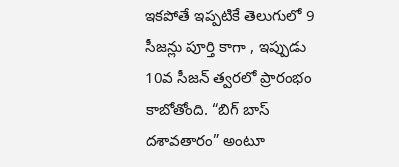ఇకపోతే ఇప్పటికే తెలుగులో 9 సీజన్లు పూర్తి కాగా , ఇప్పుడు 10వ సీజన్ త్వరలో ప్రారంభం కాబోతోంది. “బిగ్ బాస్ దశావతారం” అంటూ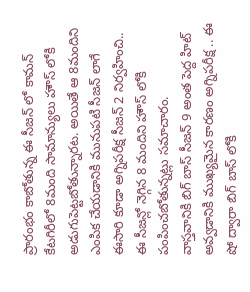ప్రారంభం కాబోతున్న ఈ సీజన్ లో కామన్ కేటగిరీలో 8మంది సామాన్యులు హౌస్ లోకి అడుగుపెట్టబోతున్నారట. అయితే ఆ 8మందిని ఎంపిక చేయడానికి మునుపటి సీజన్ లాగే ఈసారి కూడా అగ్నిపరీక్ష సీజన్ 2 నిర్వహించి.. ఈ సీజన్లో నెగ్గిన 8 మందిని హౌస్ లోకి పంపించబోతున్నట్లు సమాచారం.
వాస్తవానికి బిగ్ బాస్ సీజన్ 9 అంత పెద్ద హిట్ అవ్వడానికి ముఖ్యమైన కారణం అగ్నిపరీక్ష .. ఈ షో ద్వారా బిగ్ బాస్ లోకి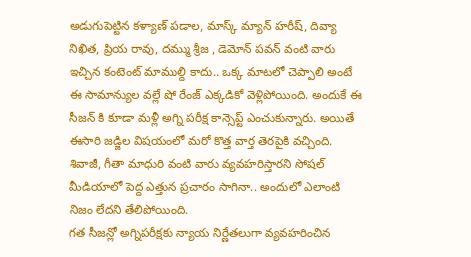అడుగుపెట్టిన కళ్యాణ్ పడాల, మాస్క్ మ్యాన్ హరీష్, దివ్యా నిఖిత, ప్రియ రావు, దమ్ము శ్రీజ , డెమోన్ పవన్ వంటి వారు ఇచ్చిన కంటెంట్ మాముల్ది కాదు.. ఒక్క మాటలో చెప్పాలి అంటే ఈ సామాన్యుల వల్లే షో రేంజ్ ఎక్కడికో వెళ్లిపోయింది. అందుకే ఈ సీజన్ కి కూడా మళ్లీ అగ్ని పరీక్ష కాన్సెప్ట్ ఎంచుకున్నారు. అయితే ఈసారి జడ్జిల విషయంలో మరో కొత్త వార్త తెరపైకి వచ్చింది. శివాజీ, గీతా మాధురి వంటి వారు వ్యవహరిస్తారని సోషల్ మీడియాలో పెద్ద ఎత్తున ప్రచారం సాగినా.. అందులో ఎలాంటి నిజం లేదని తేలిపోయింది.
గత సీజన్లో అగ్నిపరీక్షకు న్యాయ నిర్ణేతలుగా వ్యవహరించిన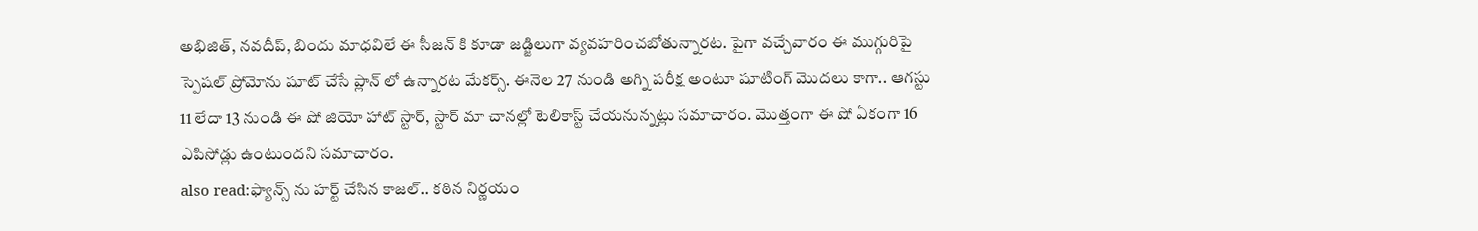అభిజిత్, నవదీప్, బిందు మాధవిలే ఈ సీజన్ కి కూడా జడ్జిలుగా వ్యవహరించబోతున్నారట. పైగా వచ్చేవారం ఈ ముగ్గురిపై స్పెషల్ ప్రోమోను షూట్ చేసే ప్లాన్ లో ఉన్నారట మేకర్స్. ఈనెల 27 నుండి అగ్ని పరీక్ష అంటూ షూటింగ్ మొదలు కాగా.. ఆగస్టు 11 లేదా 13 నుండి ఈ షో జియో హాట్ స్టార్, స్టార్ మా చానల్లో టెలికాస్ట్ చేయనున్నట్లు సమాచారం. మొత్తంగా ఈ షో ఏకంగా 16 ఎపిసోడ్లు ఉంటుందని సమాచారం.
also read:ఫ్యాన్స్ ను హర్ట్ చేసిన కాజల్.. కఠిన నిర్ణయం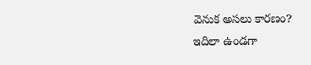వెనుక అసలు కారణం?
ఇదిలా ఉండగా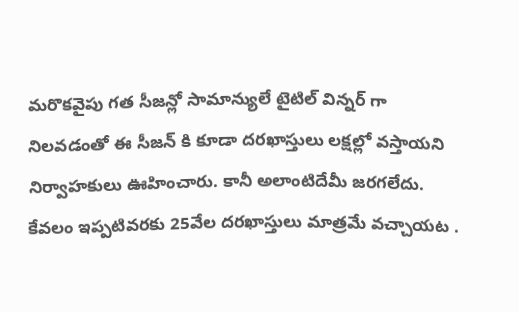మరొకవైపు గత సీజన్లో సామాన్యులే టైటిల్ విన్నర్ గా నిలవడంతో ఈ సీజన్ కి కూడా దరఖాస్తులు లక్షల్లో వస్తాయని నిర్వాహకులు ఊహించారు. కానీ అలాంటిదేమీ జరగలేదు. కేవలం ఇప్పటివరకు 25వేల దరఖాస్తులు మాత్రమే వచ్చాయట .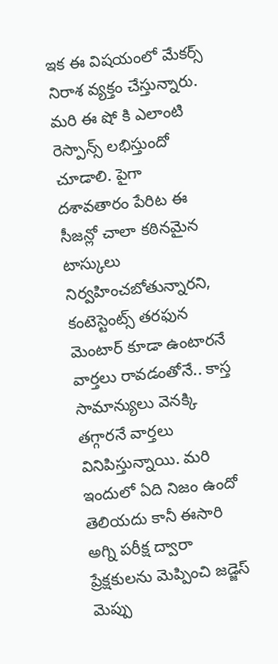ఇక ఈ విషయంలో మేకర్స్ నిరాశ వ్యక్తం చేస్తున్నారు. మరి ఈ షో కి ఎలాంటి రెస్పాన్స్ లభిస్తుందో చూడాలి. పైగా దశావతారం పేరిట ఈ సీజన్లో చాలా కఠినమైన టాస్కులు నిర్వహించబోతున్నారని, కంటెస్టెంట్స్ తరఫున మెంటార్ కూడా ఉంటారనే వార్తలు రావడంతోనే.. కాస్త సామాన్యులు వెనక్కి తగ్గారనే వార్తలు వినిపిస్తున్నాయి. మరి ఇందులో ఏది నిజం ఉందో తెలియదు కానీ ఈసారి అగ్ని పరీక్ష ద్వారా ప్రేక్షకులను మెప్పించి జడ్జెస్ మెప్పు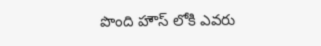పొంది హౌస్ లోకి ఎవరు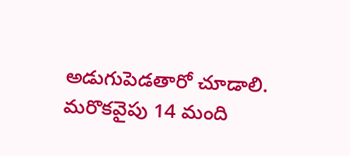అడుగుపెడతారో చూడాలి. మరొకవైపు 14 మంది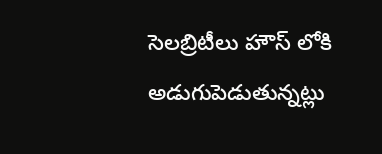సెలబ్రిటీలు హౌస్ లోకి అడుగుపెడుతున్నట్లు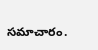సమాచారం.